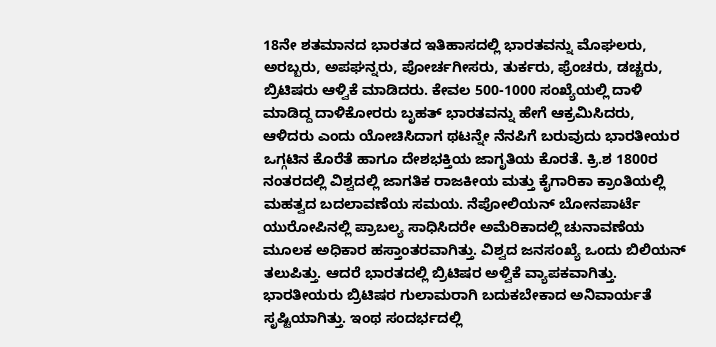18ನೇ ಶತಮಾನದ ಭಾರತದ ಇತಿಹಾಸದಲ್ಲಿ ಭಾರತವನ್ನು ಮೊಘಲರು, ಅರಬ್ಬರು, ಅಪಘನ್ನರು, ಪೋರ್ಚಗೀಸರು, ತುರ್ಕರು, ಫ್ರೆಂಚರು, ಡಚ್ಚರು, ಬ್ರಿಟಿಷರು ಆಳ್ವಿಕೆ ಮಾಡಿದರು. ಕೇವಲ 500-1000 ಸಂಖ್ಯೆಯಲ್ಲಿ ದಾಳಿ ಮಾಡಿದ್ದ ದಾಳಿಕೋರರು ಬೃಹತ್ ಭಾರತವನ್ನು ಹೇಗೆ ಆಕ್ರಮಿಸಿದರು, ಆಳಿದರು ಎಂದು ಯೋಚಿಸಿದಾಗ ಥಟನ್ನೇ ನೆನಪಿಗೆ ಬರುವುದು ಭಾರತೀಯರ ಒಗ್ಗಟಿನ ಕೊರೆತೆ ಹಾಗೂ ದೇಶಭಕ್ತಿಯ ಜಾಗೃತಿಯ ಕೊರತೆ. ಕ್ರಿ.ಶ 1800ರ ನಂತರದಲ್ಲಿ ವಿಶ್ವದಲ್ಲಿ ಜಾಗತಿಕ ರಾಜಕೀಯ ಮತ್ತು ಕೈಗಾರಿಕಾ ಕ್ರಾಂತಿಯಲ್ಲಿ ಮಹತ್ವದ ಬದಲಾವಣೆಯ ಸಮಯ. ನೆಪೋಲಿಯನ್ ಬೋನಪಾರ್ಟೆ ಯುರೋಪಿನಲ್ಲಿ ಪ್ರಾಬಲ್ಯ ಸಾಧಿಸಿದರೇ ಅಮೆರಿಕಾದಲ್ಲಿ ಚುನಾವಣೆಯ ಮೂಲಕ ಅಧಿಕಾರ ಹಸ್ತಾಂತರವಾಗಿತ್ತು. ವಿಶ್ವದ ಜನಸಂಖ್ಯೆ ಒಂದು ಬಿಲಿಯನ್ ತಲುಪಿತ್ತು. ಆದರೆ ಭಾರತದಲ್ಲಿ ಬ್ರಿಟಿಷರ ಅಳ್ವಿಕೆ ವ್ಯಾಪಕವಾಗಿತ್ತು. ಭಾರತೀಯರು ಬ್ರಿಟಿಷರ ಗುಲಾಮರಾಗಿ ಬದುಕಬೇಕಾದ ಅನಿವಾರ್ಯತೆ ಸೃಷ್ಟಿಯಾಗಿತ್ತು. ಇಂಥ ಸಂದರ್ಭದಲ್ಲಿ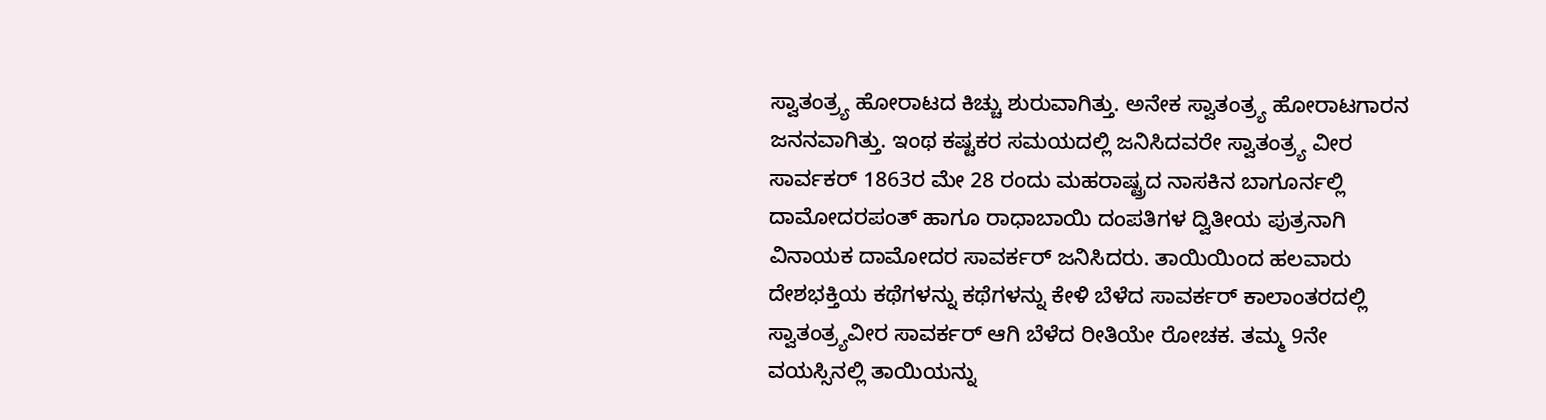ಸ್ವಾತಂತ್ರ್ಯ ಹೋರಾಟದ ಕಿಚ್ಚು ಶುರುವಾಗಿತ್ತು. ಅನೇಕ ಸ್ವಾತಂತ್ರ್ಯ ಹೋರಾಟಗಾರನ ಜನನವಾಗಿತ್ತು. ಇಂಥ ಕಷ್ಟಕರ ಸಮಯದಲ್ಲಿ ಜನಿಸಿದವರೇ ಸ್ವಾತಂತ್ರ್ಯ ವೀರ ಸಾರ್ವಕರ್ 1863ರ ಮೇ 28 ರಂದು ಮಹರಾಷ್ಟ್ರದ ನಾಸಕಿನ ಬಾಗೂರ್ನಲ್ಲಿ ದಾಮೋದರಪಂತ್ ಹಾಗೂ ರಾಧಾಬಾಯಿ ದಂಪತಿಗಳ ದ್ವಿತೀಯ ಪುತ್ರನಾಗಿ ವಿನಾಯಕ ದಾಮೋದರ ಸಾವರ್ಕರ್ ಜನಿಸಿದರು. ತಾಯಿಯಿಂದ ಹಲವಾರು ದೇಶಭಕ್ತಿಯ ಕಥೆಗಳನ್ನು ಕಥೆಗಳನ್ನು ಕೇಳಿ ಬೆಳೆದ ಸಾವರ್ಕರ್ ಕಾಲಾಂತರದಲ್ಲಿ ಸ್ವಾತಂತ್ರ್ಯವೀರ ಸಾವರ್ಕರ್ ಆಗಿ ಬೆಳೆದ ರೀತಿಯೇ ರೋಚಕ. ತಮ್ಮ 9ನೇ ವಯಸ್ಸಿನಲ್ಲಿ ತಾಯಿಯನ್ನು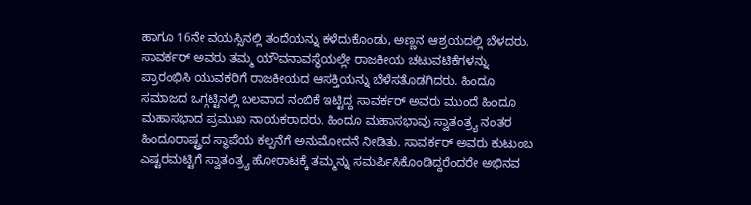ಹಾಗೂ 16ನೇ ವಯಸ್ಸಿನಲ್ಲಿ ತಂದೆಯನ್ನು ಕಳೆದುಕೊಂಡು, ಅಣ್ಣನ ಆಶ್ರಯದಲ್ಲಿ ಬೆಳದರು. ಸಾವರ್ಕರ್ ಅವರು ತಮ್ಮ ಯೌವನಾವಸ್ಥೆಯಲ್ಲೇ ರಾಜಕೀಯ ಚಟುವಟಿಕೆಗಳನ್ನು ಪ್ರಾರಂಭಿಸಿ ಯುವಕರಿಗೆ ರಾಜಕೀಯದ ಆಸಕ್ತಿಯನ್ನು ಬೆಳೆಸತೊಡಗಿದರು. ಹಿಂದೂ ಸಮಾಜದ ಒಗ್ಗಟ್ಟಿನಲ್ಲಿ ಬಲವಾದ ನಂಬಿಕೆ ಇಟ್ಟಿದ್ದ ಸಾವರ್ಕರ್ ಅವರು ಮುಂದೆ ಹಿಂದೂ ಮಹಾಸಭಾದ ಪ್ರಮುಖ ನಾಯಕರಾದರು. ಹಿಂದೂ ಮಹಾಸಭಾವು ಸ್ವಾತಂತ್ರ್ಯ ನಂತರ ಹಿಂದೂರಾಷ್ಟ್ರದ ಸ್ಥಾಪೆಯ ಕಲ್ಪನೆಗೆ ಅನುಮೋದನೆ ನೀಡಿತು. ಸಾವರ್ಕರ್ ಅವರು ಕುಟುಂಬ ಎಷ್ಟರಮಟ್ಟಿಗೆ ಸ್ವಾತಂತ್ರ್ಯ ಹೋರಾಟಕ್ಕೆ ತಮ್ಮನ್ನು ಸಮರ್ಪಿಸಿಕೊಂಡಿದ್ದರೆಂದರೇ ಅಭಿನವ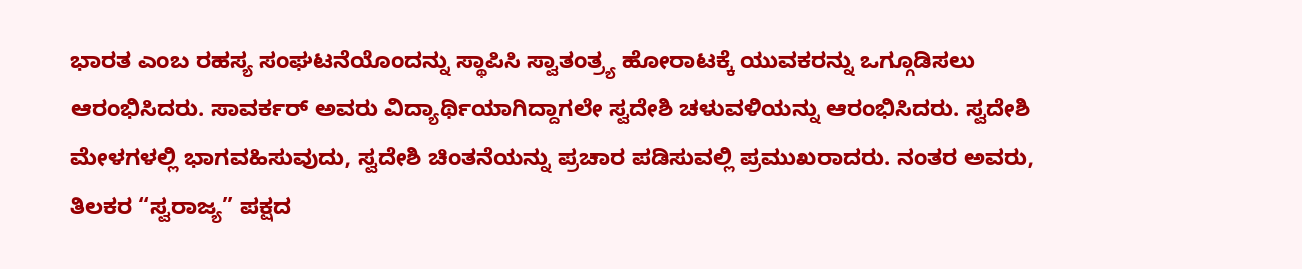ಭಾರತ ಎಂಬ ರಹಸ್ಯ ಸಂಘಟನೆಯೊಂದನ್ನು ಸ್ಥಾಪಿಸಿ ಸ್ವಾತಂತ್ರ್ಯ ಹೋರಾಟಕ್ಕೆ ಯುವಕರನ್ನು ಒಗ್ಗೂಡಿಸಲು ಆರಂಭಿಸಿದರು. ಸಾವರ್ಕರ್ ಅವರು ವಿದ್ಯಾರ್ಥಿಯಾಗಿದ್ದಾಗಲೇ ಸ್ವದೇಶಿ ಚಳುವಳಿಯನ್ನು ಆರಂಭಿಸಿದರು. ಸ್ವದೇಶಿ ಮೇಳಗಳಲ್ಲಿ ಭಾಗವಹಿಸುವುದು, ಸ್ವದೇಶಿ ಚಿಂತನೆಯನ್ನು ಪ್ರಚಾರ ಪಡಿಸುವಲ್ಲಿ ಪ್ರಮುಖರಾದರು. ನಂತರ ಅವರು, ತಿಲಕರ “ಸ್ವರಾಜ್ಯ” ಪಕ್ಷದ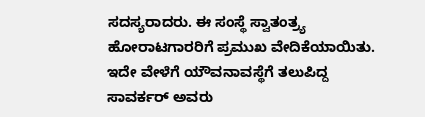ಸದಸ್ಯರಾದರು. ಈ ಸಂಸ್ಥೆ ಸ್ವಾತಂತ್ರ್ಯ ಹೋರಾಟಗಾರರಿಗೆ ಪ್ರಮುಖ ವೇದಿಕೆಯಾಯಿತು. ಇದೇ ವೇಳೆಗೆ ಯೌವನಾವಸ್ಥೆಗೆ ತಲುಪಿದ್ದ ಸಾವರ್ಕರ್ ಅವರು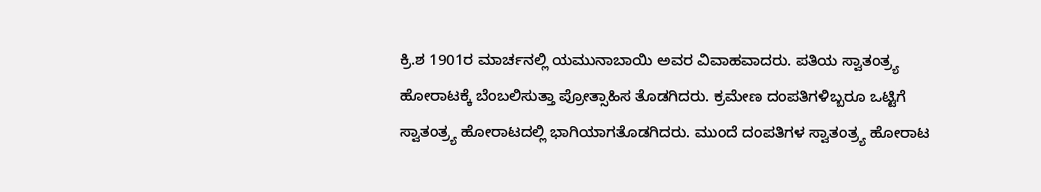ಕ್ರಿ.ಶ 1901ರ ಮಾರ್ಚನಲ್ಲಿ ಯಮುನಾಬಾಯಿ ಅವರ ವಿವಾಹವಾದರು. ಪತಿಯ ಸ್ವಾತಂತ್ರ್ಯ ಹೋರಾಟಕ್ಕೆ ಬೆಂಬಲಿಸುತ್ತಾ ಪ್ರೋತ್ಸಾಹಿಸ ತೊಡಗಿದರು. ಕ್ರಮೇಣ ದಂಪತಿಗಳಿಬ್ಬರೂ ಒಟ್ಟಿಗೆ ಸ್ವಾತಂತ್ರ್ಯ ಹೋರಾಟದಲ್ಲಿ ಭಾಗಿಯಾಗತೊಡಗಿದರು. ಮುಂದೆ ದಂಪತಿಗಳ ಸ್ವಾತಂತ್ರ್ಯ ಹೋರಾಟ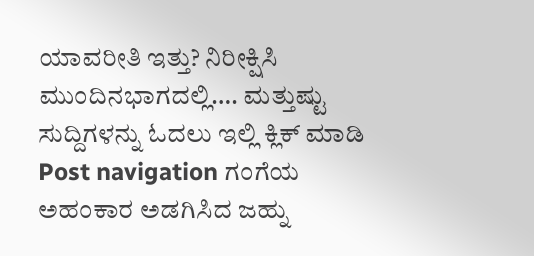ಯಾವರೀತಿ ಇತ್ತು? ನಿರೀಕ್ಷಿಸಿ ಮುಂದಿನಭಾಗದಲ್ಲಿ…. ಮತ್ತುಷ್ಟು ಸುದ್ದಿಗಳನ್ನು ಓದಲು ಇಲ್ಲಿ ಕ್ಲಿಕ್ ಮಾಡಿ Post navigation ಗಂಗೆಯ ಅಹಂಕಾರ ಅಡಗಿಸಿದ ಜಹ್ನು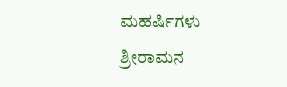ಮಹರ್ಷಿಗಳು ಶ್ರೀರಾಮನ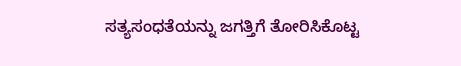ಸತ್ಯಸಂಧತೆಯನ್ನು ಜಗತ್ತಿಗೆ ತೋರಿಸಿಕೊಟ್ಟ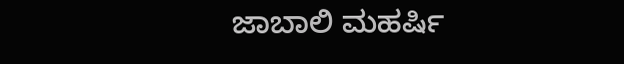ಜಾಬಾಲಿ ಮಹರ್ಷಿ